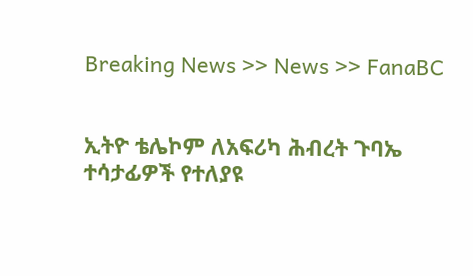Breaking News >> News >> FanaBC


ኢትዮ ቴሌኮም ለአፍሪካ ሕብረት ጉባኤ ተሳታፊዎች የተለያዩ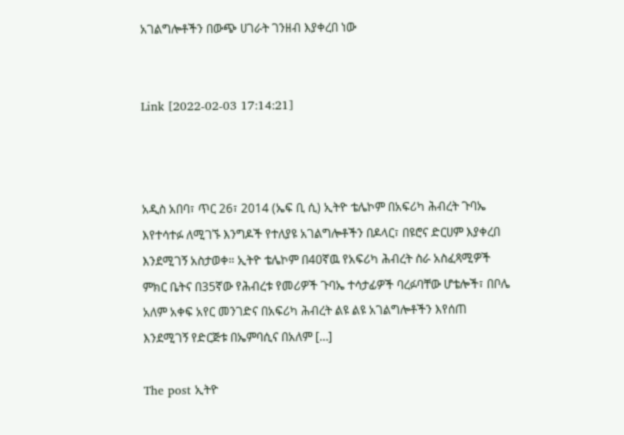አገልግሎቶችን በውጭ ሀገራት ገንዘብ እያቀረበ ነው


Link [2022-02-03 17:14:21]



አዲስ አበባ፣ ጥር 26፣ 2014 (ኤፍ ቢ ሲ) ኢትዮ ቴሌኮም በአፍሪካ ሕብረት ጉባኤ እየተሳተፉ ለሚገኙ እንግዶች የተለያዩ አገልግሎቶችን በዶላር፣ በዩሮና ድርሀም እያቀረበ እንደሚገኝ አስታወቀ። ኢትዮ ቴሌኮም በ40ኛዉ የአፍሪካ ሕብረት ስራ አስፈጻሚዎች ምክር ቤትና በ35ኛው የሕብረቱ የመሪዎች ጉባኤ ተሳታፊዎች ባረፉባቸው ሆቴሎች፣ በቦሌ አለም አቀፍ አየር መንገድና በአፍሪካ ሕብረት ልዩ ልዩ አገልግሎቶችን እየሰጠ እንደሚገኝ የድርጅቱ በኤምባሲና በአለም […]

The post ኢትዮ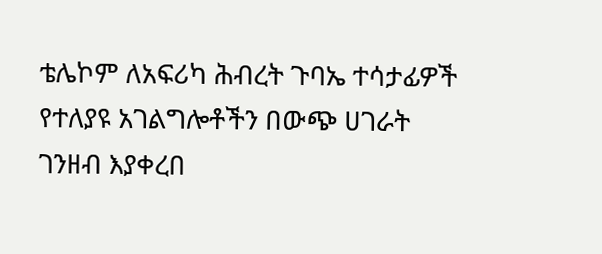ቴሌኮም ለአፍሪካ ሕብረት ጉባኤ ተሳታፊዎች የተለያዩ አገልግሎቶችን በውጭ ሀገራት ገንዘብ እያቀረበ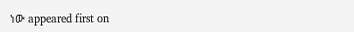ነው appeared first on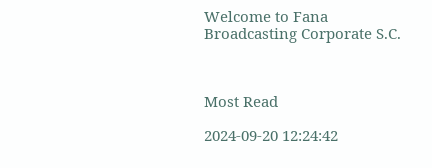Welcome to Fana Broadcasting Corporate S.C.



Most Read

2024-09-20 12:24:42